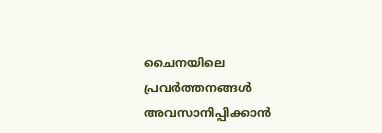ചൈനയിലെ പ്രവര്‍ത്തനങ്ങള്‍ അവസാനിപ്പിക്കാന്‍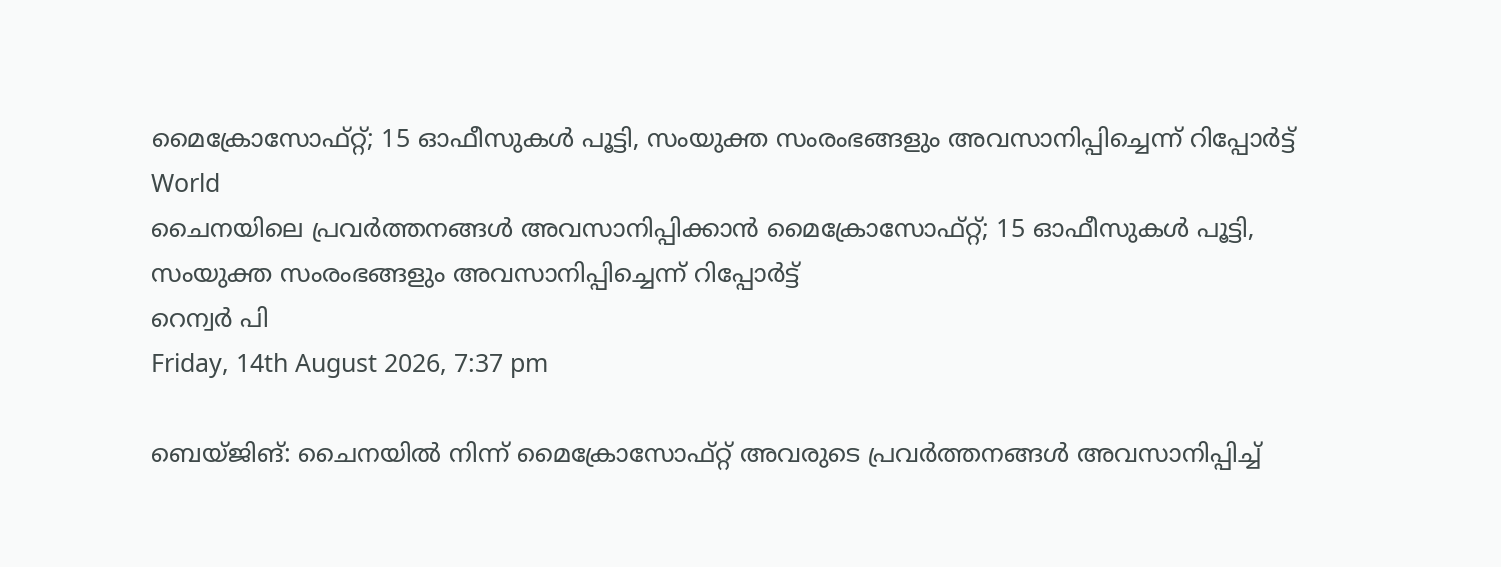മൈക്രോസോഫ്റ്റ്; 15 ഓഫീസുകള്‍ പൂട്ടി, സംയുക്ത സംരംഭങ്ങളും അവസാനിപ്പിച്ചെന്ന് റിപ്പോര്‍ട്ട്‌
World
ചൈനയിലെ പ്രവര്‍ത്തനങ്ങള്‍ അവസാനിപ്പിക്കാന്‍ മൈക്രോസോഫ്റ്റ്; 15 ഓഫീസുകള്‍ പൂട്ടി, സംയുക്ത സംരംഭങ്ങളും അവസാനിപ്പിച്ചെന്ന് റിപ്പോര്‍ട്ട്‌
റെന്വര്‍ പി
Friday, 14th August 2026, 7:37 pm

ബെയ്ജിങ്: ചൈനയില്‍ നിന്ന് മൈക്രോസോഫ്റ്റ് അവരുടെ പ്രവര്‍ത്തനങ്ങള്‍ അവസാനിപ്പിച്ച്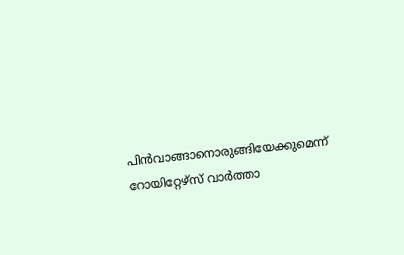പിന്‍വാങ്ങാനൊരുങ്ങിയേക്കുമെന്ന് റോയിറ്റേഴ്‌സ് വാര്‍ത്താ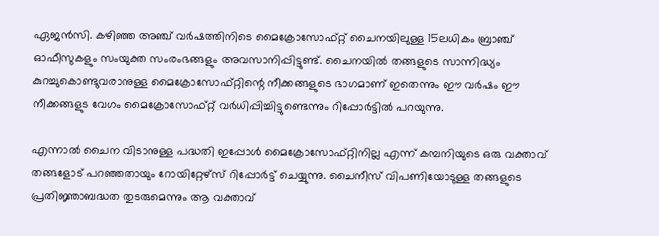ഏജന്‍സി. കഴിഞ്ഞ അഞ്ച് വര്‍ഷത്തിനിടെ മൈക്രോസോഫ്റ്റ് ചൈനയിലുള്ള 15ലധികം ബ്രാഞ്ച് ഓഫീസുകളും സംയുക്ത സംരംഭങ്ങളും അവസാനിപ്പിട്ടുണ്ട്. ചൈനയില്‍ തങ്ങളുടെ സാന്നിദ്ധ്യം കുറച്ചുകൊണ്ടുവരാനുള്ള മൈക്രോസോഫ്റ്റിന്റെ നീക്കങ്ങളുടെ ഭാഗമാണ് ഇതെന്നും ഈ വര്‍ഷം ഈ നീക്കങ്ങളുട വേഗം മൈക്രോസോഫ്റ്റ് വര്‍ധിപ്പിച്ചിട്ടുണ്ടെന്നും റിപ്പോര്‍ട്ടില്‍ പറയുന്നു.

എന്നാല്‍ ചൈന വിടാനുള്ള പദ്ധതി ഇപ്പോള്‍ മൈക്രോസോഫ്റ്റിനില്ല എന്ന് കമ്പനിയുടെ ഒരു വക്താവ് തങ്ങളോട് പറഞ്ഞതായും റോയിറ്റേഴ്‌സ് റിപ്പോര്‍ട്ട് ചെയ്യുന്നു. ചൈനീസ് വിപണിയോടുള്ള തങ്ങളുടെ പ്രതിജ്ഞാബദ്ധത തുടരുമെന്നും ആ വക്താവ്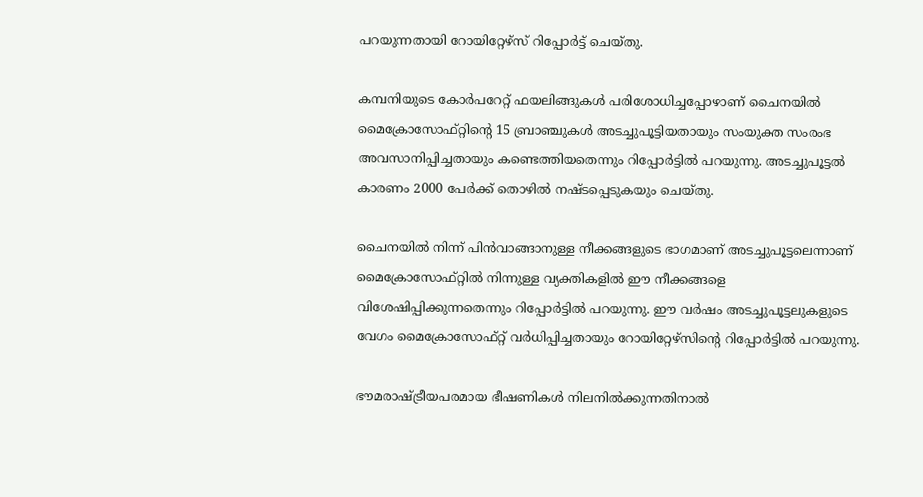പറയുന്നതായി റോയിറ്റേഴ്‌സ് റിപ്പോര്‍ട്ട് ചെയ്തു.

കമ്പനിയുടെ കോര്‍പറേറ്റ് ഫയലിങ്ങുകള്‍ പരിശോധിച്ചപ്പോഴാണ് ചൈനയില്‍ മൈക്രോസോഫ്റ്റിന്റെ 15 ബ്രാഞ്ചുകള്‍ അടച്ചുപൂട്ടിയതായും സംയുക്ത സംരംഭ അവസാനിപ്പിച്ചതായും കണ്ടെത്തിയതെന്നും റിപ്പോര്‍ട്ടില്‍ പറയുന്നു. അടച്ചുപൂട്ടല്‍ കാരണം 2000 പേര്‍ക്ക് തൊഴില്‍ നഷ്ടപ്പെടുകയും ചെയ്തു.

ചൈനയില്‍ നിന്ന് പിന്‍വാങ്ങാനുള്ള നീക്കങ്ങളുടെ ഭാഗമാണ് അടച്ചുപൂട്ടലെന്നാണ് മൈക്രോസോഫ്റ്റില്‍ നിന്നുള്ള വ്യക്തികളില്‍ ഈ നീക്കങ്ങളെ വിശേഷിപ്പിക്കുന്നതെന്നും റിപ്പോര്‍ട്ടില്‍ പറയുന്നു. ഈ വര്‍ഷം അടച്ചുപൂട്ടലുകളുടെ വേഗം മൈക്രോസോഫ്റ്റ് വര്‍ധിപ്പിച്ചതായും റോയിറ്റേഴ്‌സിന്റെ റിപ്പോര്‍ട്ടില്‍ പറയുന്നു.

ഭൗമരാഷ്ട്രീയപരമായ ഭീഷണികള്‍ നിലനില്‍ക്കുന്നതിനാല്‍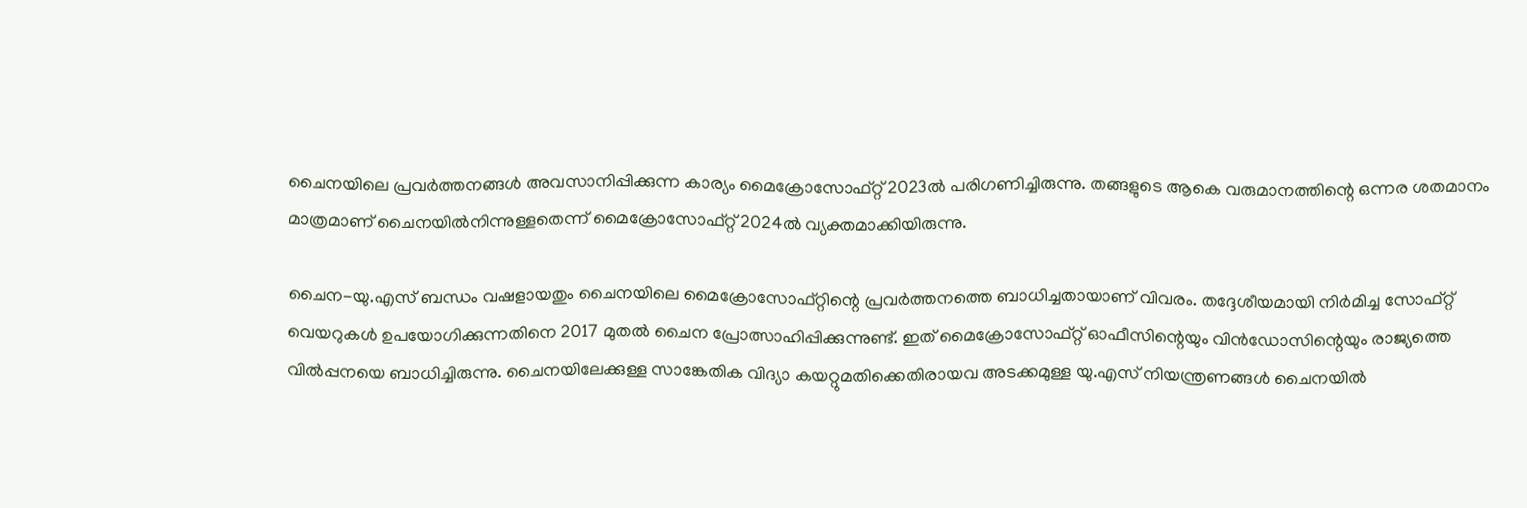ചൈനയിലെ പ്രവര്‍ത്തനങ്ങള്‍ അവസാനിപ്പിക്കുന്ന കാര്യം മൈക്രോസോഫ്റ്റ് 2023ല്‍ പരിഗണിച്ചിരുന്നു. തങ്ങളുടെ ആകെ വരുമാനത്തിന്റെ ഒന്നര ശതമാനം മാത്രമാണ് ചൈനയില്‍നിന്നുള്ളതെന്ന് മൈക്രോസോഫ്റ്റ് 2024ല്‍ വ്യക്തമാക്കിയിരുന്നു.

ചൈന-യു.എസ് ബന്ധം വഷളായതും ചൈനയിലെ മൈക്രോസോഫ്റ്റിന്റെ പ്രവര്‍ത്തനത്തെ ബാധിച്ചതായാണ് വിവരം. തദ്ദേശീയമായി നിര്‍മിച്ച സോഫ്റ്റ് വെയറുകള്‍ ഉപയോഗിക്കുന്നതിനെ 2017 മുതല്‍ ചൈന പ്രോത്സാഹിപ്പിക്കുന്നുണ്ട്. ഇത് മൈക്രോസോഫ്റ്റ് ഓഫീസിന്റെയും വിന്‍ഡോസിന്റെയും രാജ്യത്തെ വില്‍പ്പനയെ ബാധിച്ചിരുന്നു. ചൈനയിലേക്കുള്ള സാങ്കേതിക വിദ്യാ കയറ്റുമതിക്കെതിരായവ അടക്കമുള്ള യു.എസ് നിയന്ത്രണങ്ങള്‍ ചൈനയില്‍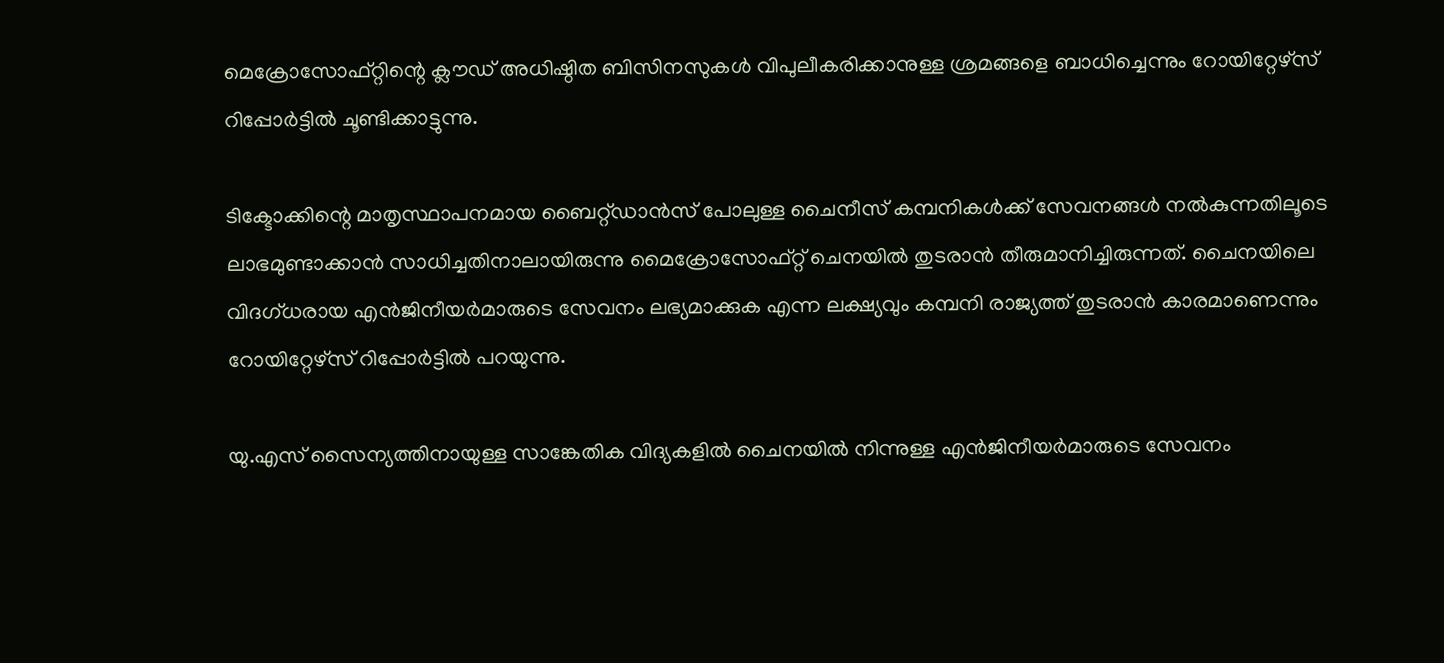മെക്രോസോഫ്റ്റിന്റെ ക്ലൗഡ് അധിഷ്ഠിത ബിസിനസുകള്‍ വിപുലീകരിക്കാനുള്ള ശ്രമങ്ങളെ ബാധിച്ചെന്നും റോയിറ്റേഴ്‌സ് റിപ്പോര്‍ട്ടില്‍ ചൂണ്ടിക്കാട്ടുന്നു.

ടിക്ടോക്കിന്റെ മാതൃസ്ഥാപനമായ ബൈറ്റ്ഡാന്‍സ് പോലുള്ള ചൈനീസ് കമ്പനികള്‍ക്ക് സേവനങ്ങള്‍ നല്‍കുന്നതിലൂടെ ലാഭമുണ്ടാക്കാന്‍ സാധിച്ചതിനാലായിരുന്നു മൈക്രോസോഫ്റ്റ് ചെനയില്‍ തുടരാന്‍ തീരുമാനിച്ചിരുന്നത്. ചൈനയിലെ വിദഗ്ധരായ എന്‍ജിനീയര്‍മാരുടെ സേവനം ലഭ്യമാക്കുക എന്ന ലക്ഷ്യവും കമ്പനി രാജ്യത്ത് തുടരാന്‍ കാരമാണെന്നും റോയിറ്റേഴ്‌സ് റിപ്പോര്‍ട്ടില്‍ പറയുന്നു.

യു.എസ് സൈന്യത്തിനായുള്ള സാങ്കേതിക വിദ്യകളില്‍ ചൈനയില്‍ നിന്നുള്ള എന്‍ജിനീയര്‍മാരുടെ സേവനം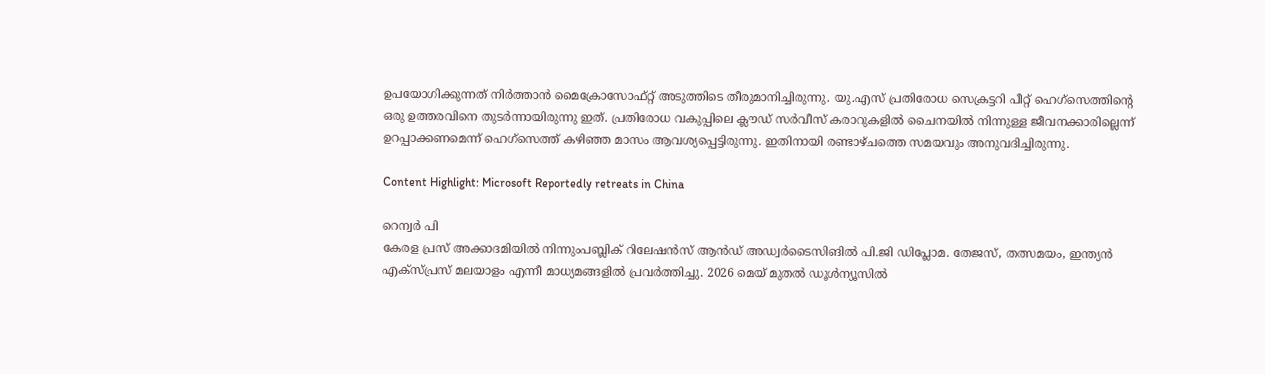ഉപയോഗിക്കുന്നത് നിര്‍ത്താന്‍ മൈക്രോസോഫ്റ്റ് അടുത്തിടെ തീരുമാനിച്ചിരുന്നു. യു.എസ് പ്രതിരോധ സെക്രട്ടറി പീറ്റ് ഹെഗ്‌സെത്തിന്റെ ഒരു ഉത്തരവിനെ തുടര്‍ന്നായിരുന്നു ഇത്. പ്രതിരോധ വകുപ്പിലെ ക്ലൗഡ് സര്‍വീസ് കരാറുകളില്‍ ചൈനയില്‍ നിന്നുള്ള ജീവനക്കാരില്ലെന്ന് ഉറപ്പാക്കണമെന്ന് ഹെഗ്‌സെത്ത് കഴിഞ്ഞ മാസം ആവശ്യപ്പെട്ടിരുന്നു. ഇതിനായി രണ്ടാഴ്ചത്തെ സമയവും അനുവദിച്ചിരുന്നു.

Content Highlight: Microsoft Reportedly retreats in China

റെന്വര്‍ പി
കേരള പ്രസ് അക്കാദമിയില്‍ നിന്നുംപബ്ലിക് റിലേഷന്‍സ് ആന്‍ഡ് അഡ്വര്‍ടൈസിങില്‍ പി.ജി ഡിപ്ലോമ. തേജസ്, തത്സമയം, ഇന്ത്യന്‍ എക്‌സ്പ്രസ് മലയാളം എന്നീ മാധ്യമങ്ങളില്‍ പ്രവര്‍ത്തിച്ചു. 2026 മെയ് മുതല്‍ ഡൂള്‍ന്യൂസില്‍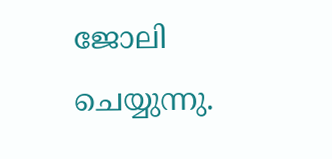ജോലി ചെയ്യുന്നു.